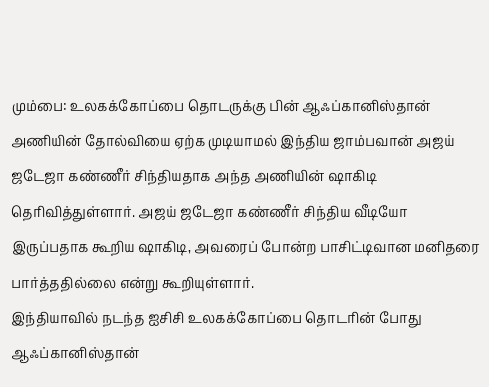மும்பை: உலகக்கோப்பை தொடருக்கு பின் ஆஃப்கானிஸ்தான் அணியின் தோல்வியை ஏற்க முடியாமல் இந்திய ஜாம்பவான் அஜய் ஜடேஜா கண்ணீர் சிந்தியதாக அந்த அணியின் ஷாகிடி தெரிவித்துள்ளார். அஜய் ஜடேஜா கண்ணீர் சிந்திய வீடியோ இருப்பதாக கூறிய ஷாகிடி, அவரைப் போன்ற பாசிட்டிவான மனிதரை பார்த்ததில்லை என்று கூறியுள்ளார்.
இந்தியாவில் நடந்த ஐசிசி உலகக்கோப்பை தொடரின் போது ஆஃப்கானிஸ்தான்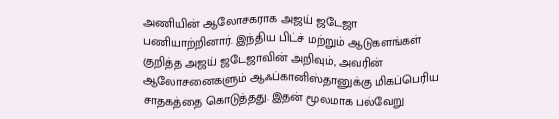அணியின் ஆலோசகராக அஜய் ஜடேஜா பணியாற்றினார். இந்திய பிட்ச் மற்றும் ஆடுகளங்கள் குறித்த அஜய் ஜடேஜாவின் அறிவும், அவரின் ஆலோசனைகளும் ஆஃப்கானிஸ்தானுக்கு மிகப்பெரிய சாதகத்தை கொடுத்தது. இதன் மூலமாக பல்வேறு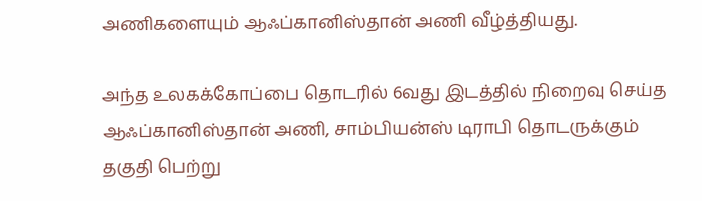அணிகளையும் ஆஃப்கானிஸ்தான் அணி வீழ்த்தியது.

அந்த உலகக்கோப்பை தொடரில் 6வது இடத்தில் நிறைவு செய்த ஆஃப்கானிஸ்தான் அணி, சாம்பியன்ஸ் டிராபி தொடருக்கும் தகுதி பெற்று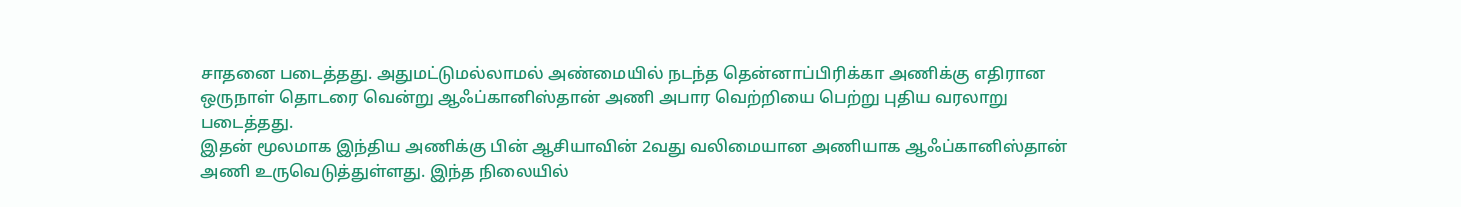சாதனை படைத்தது. அதுமட்டுமல்லாமல் அண்மையில் நடந்த தென்னாப்பிரிக்கா அணிக்கு எதிரான ஒருநாள் தொடரை வென்று ஆஃப்கானிஸ்தான் அணி அபார வெற்றியை பெற்று புதிய வரலாறு படைத்தது.
இதன் மூலமாக இந்திய அணிக்கு பின் ஆசியாவின் 2வது வலிமையான அணியாக ஆஃப்கானிஸ்தான் அணி உருவெடுத்துள்ளது. இந்த நிலையில்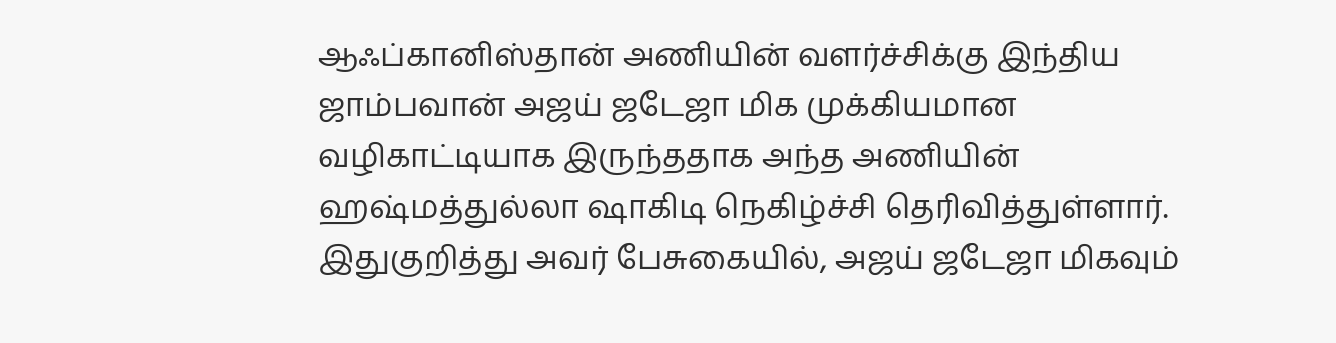ஆஃப்கானிஸ்தான் அணியின் வளர்ச்சிக்கு இந்திய ஜாம்பவான் அஜய் ஜடேஜா மிக முக்கியமான வழிகாட்டியாக இருந்ததாக அந்த அணியின் ஹஷ்மத்துல்லா ஷாகிடி நெகிழ்ச்சி தெரிவித்துள்ளார். இதுகுறித்து அவர் பேசுகையில், அஜய் ஜடேஜா மிகவும்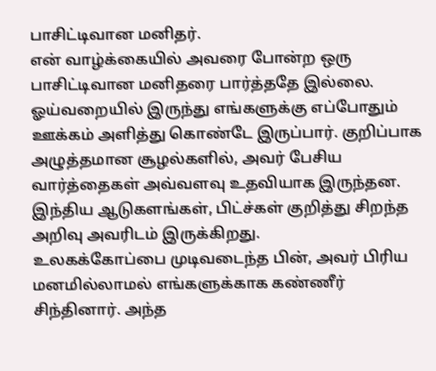பாசிட்டிவான மனிதர்.
என் வாழ்க்கையில் அவரை போன்ற ஒரு பாசிட்டிவான மனிதரை பார்த்ததே இல்லை. ஓய்வறையில் இருந்து எங்களுக்கு எப்போதும் ஊக்கம் அளித்து கொண்டே இருப்பார். குறிப்பாக அழுத்தமான சூழல்களில், அவர் பேசிய வார்த்தைகள் அவ்வளவு உதவியாக இருந்தன. இந்திய ஆடுகளங்கள், பிட்ச்கள் குறித்து சிறந்த அறிவு அவரிடம் இருக்கிறது.
உலகக்கோப்பை முடிவடைந்த பின், அவர் பிரிய மனமில்லாமல் எங்களுக்காக கண்ணீர் சிந்தினார். அந்த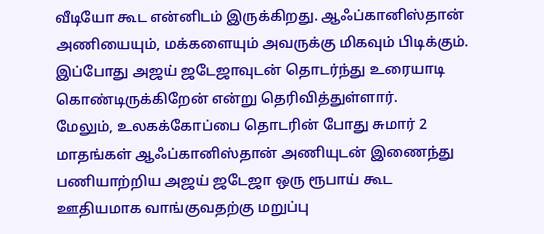வீடியோ கூட என்னிடம் இருக்கிறது. ஆஃப்கானிஸ்தான் அணியையும், மக்களையும் அவருக்கு மிகவும் பிடிக்கும். இப்போது அஜய் ஜடேஜாவுடன் தொடர்ந்து உரையாடி கொண்டிருக்கிறேன் என்று தெரிவித்துள்ளார்.
மேலும், உலகக்கோப்பை தொடரின் போது சுமார் 2 மாதங்கள் ஆஃப்கானிஸ்தான் அணியுடன் இணைந்து பணியாற்றிய அஜய் ஜடேஜா ஒரு ரூபாய் கூட ஊதியமாக வாங்குவதற்கு மறுப்பு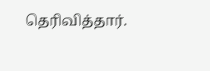தெரிவித்தார்.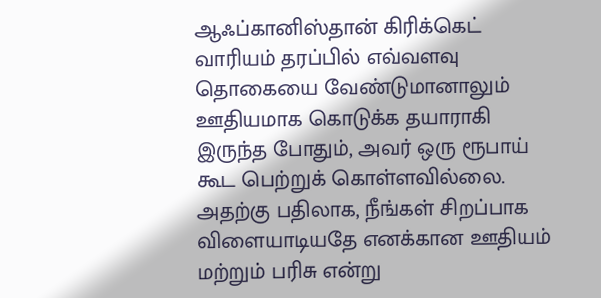ஆஃப்கானிஸ்தான் கிரிக்கெட் வாரியம் தரப்பில் எவ்வளவு தொகையை வேண்டுமானாலும் ஊதியமாக கொடுக்க தயாராகி இருந்த போதும், அவர் ஒரு ரூபாய் கூட பெற்றுக் கொள்ளவில்லை. அதற்கு பதிலாக, நீங்கள் சிறப்பாக விளையாடியதே எனக்கான ஊதியம் மற்றும் பரிசு என்று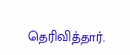தெரிவித்தார்.